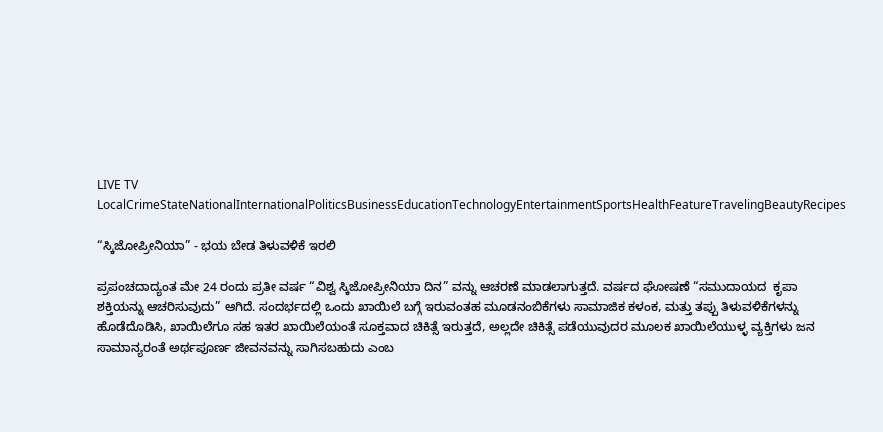LIVE TV LocalCrimeStateNationalInternationalPoliticsBusinessEducationTechnologyEntertainmentSportsHealthFeatureTravelingBeautyRecipes

“ಸ್ಕಿಜೋಪ್ರೀನಿಯಾ” - ಭಯ ಬೇಡ ತಿಳುವಳಿಕೆ ಇರಲಿ

ಪ್ರಪಂಚದಾದ್ಯಂತ ಮೇ 24 ರಂದು ಪ್ರತೀ ವರ್ಷ “ವಿಶ್ವ ಸ್ಕಿಜೋಪ್ರೀನಿಯಾ ದಿನ” ವನ್ನು ಆಚರಣೆ ಮಾಡಲಾಗುತ್ತದೆ. ವರ್ಷದ ಘೋಷಣೆ “ಸಮುದಾಯದ  ಕೃಪಾ ಶಕ್ತಿಯನ್ನು ಆಚರಿಸುವುದು” ಆಗಿದೆ. ಸಂದರ್ಭದಲ್ಲಿ ಒಂದು ಖಾಯಿಲೆ ಬಗ್ಗೆ ಇರುವಂತಹ ಮೂಡನಂಬಿಕೆಗಳು ಸಾಮಾಜಿಕ ಕಳಂಕ, ಮತ್ತು ತಪ್ಪು ತಿಳುವಳಿಕೆಗಳನ್ನು ಹೊಡೆದೊಡಿಸಿ, ಖಾಯಿಲೆಗೂ ಸಹ ಇತರ ಖಾಯಿಲೆಯಂತೆ ಸೂಕ್ತವಾದ ಚಿಕಿತ್ಸೆ ಇರುತ್ತದೆ, ಅಲ್ಲದೇ ಚಿಕಿತ್ಸೆ ಪಡೆಯುವುದರ ಮೂಲಕ ಖಾಯಿಲೆಯುಳ್ಳ ವ್ಯಕ್ತಿಗಳು ಜನ ಸಾಮಾನ್ಯರಂತೆ ಅರ್ಥಪೂರ್ಣ ಜೀವನವನ್ನು ಸಾಗಿಸಬಹುದು ಎಂಬ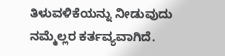ತಿಳುವಳಿಕೆಯನ್ನು ನೀಡುವುದು ನಮ್ಮೆಲ್ಲರ ಕರ್ತವ್ಯವಾಗಿದೆ.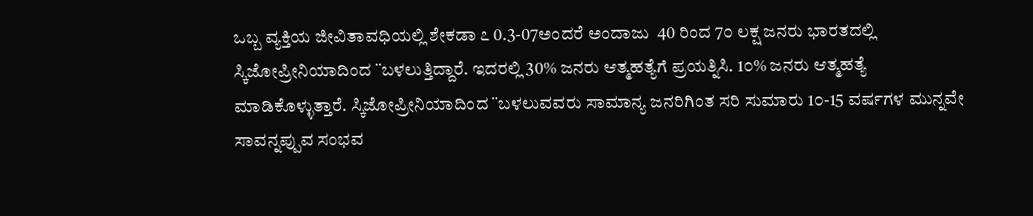ಒಬ್ಬ ವ್ಯಕ್ತಿಯ ಜೀವಿತಾವಧಿಯಲ್ಲಿ ಶೇಕಡಾ ೭ 0.3-07ಅಂದರೆ ಅಂದಾಜು  40 ರಿಂದ 7೦ ಲಕ್ಷ ಜನರು ಭಾರತದಲ್ಲಿ ಸ್ಕಿಜೋಪ್ರೀನಿಯಾದಿಂದ ¨ಬಳಲುತ್ತಿದ್ದಾರೆ. ಇದರಲ್ಲಿ 30% ಜನರು ಆತ್ಮಹತ್ಯೆಗೆ ಪ್ರಯತ್ನಿಸಿ. 1೦% ಜನರು ಆತ್ಮಹತ್ಯೆ ಮಾಡಿಕೊಳ್ಳುತ್ತಾರೆ. ಸ್ಕಿಜೋಪ್ರೀನಿಯಾದಿಂದ ¨ಬಳಲುವವರು ಸಾಮಾನ್ಯ ಜನರಿಗಿಂತ ಸರಿ ಸುಮಾರು 1೦-15 ವರ್ಷಗಳ ಮುನ್ನವೇ ಸಾವನ್ನಪ್ಪುವ ಸಂಭವ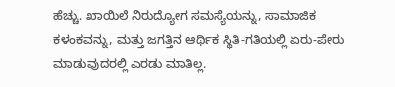ಹೆಚ್ಚು. ಖಾಯಿಲೆ ನಿರುದ್ಯೋಗ ಸಮಸ್ಯೆಯನ್ನು, ಸಾಮಾಜಿಕ ಕಳಂಕವನ್ನು, ಮತ್ತು ಜಗತ್ತಿನ ಆರ್ಥಿಕ ಸ್ಥಿತಿ-ಗತಿಯಲ್ಲಿ ಏರು-ಪೇರು ಮಾಡುವುದರಲ್ಲಿ ಎರಡು ಮಾತಿಲ್ಲ.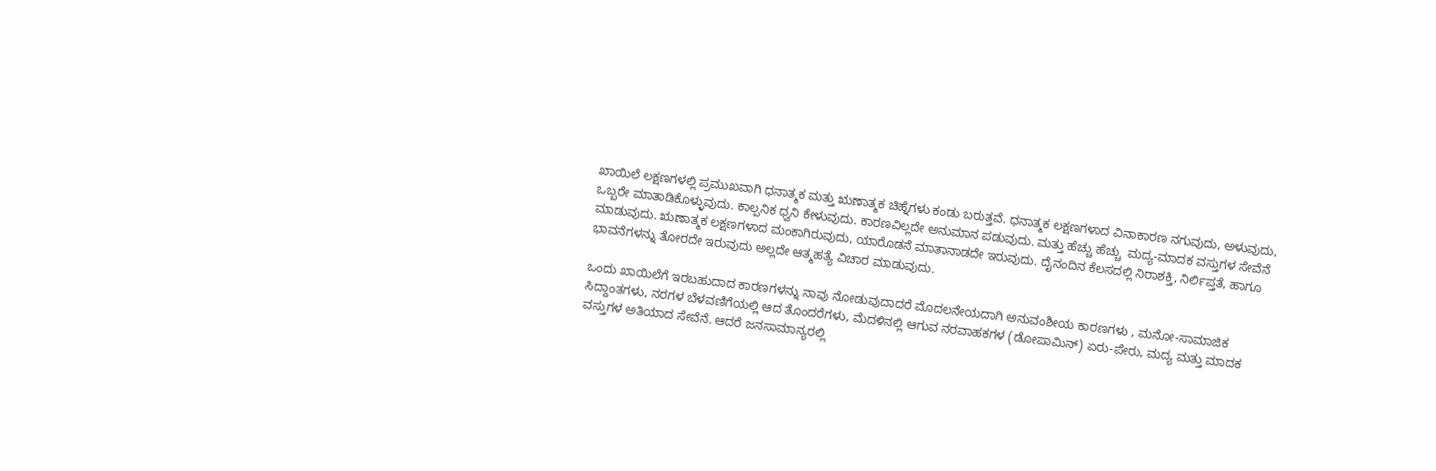ಖಾಯಿಲೆ ಲಕ್ಷಣಗಳಲ್ಲಿ ಪ್ರಮುಖವಾಗಿ ಧನಾತ್ಮಕ ಮತ್ತು ಋಣಾತ್ಮಕ ಚಿಹ್ನೆಗಳು ಕಂಡು ಬರುತ್ತವೆ. ಧನಾತ್ಮಕ ಲಕ್ಷಣಗಳಾದ ವಿನಾಕಾರಣ ನಗುವುದು, ಅಳುವುದು, ಒಬ್ಬರೇ ಮಾತಾಡಿಕೊಳ್ಳುವುದು. ಕಾಲ್ಪನಿಕ ಧ್ವನಿ ಕೇಳುವುದು. ಕಾರಣವಿಲ್ಲದೇ ಅನುಮಾನ ಪಡುವುದು. ಮತ್ತು ಹೆಚ್ಚು ಹೆಚ್ಚು  ಮದ್ಯ-ಮಾದಕ ವಸ್ತುಗಳ ಸೇವೆನೆ ಮಾಡುವುದು. ಋಣಾತ್ಮಕ ಲಕ್ಷಣಗಳಾದ ಮಂಕಾಗಿರುವುದು, ಯಾರೊಡನೆ ಮಾತಾನಾಡದೇ ಇರುವುದು. ದೈನಂದಿನ ಕೆಲಸದಲ್ಲಿ ನಿರಾಶಕ್ತಿ, ನಿರ್ಲಿಪ್ತತೆ, ಹಾಗೂ ಭಾವನೆಗಳನ್ನು ತೋರದೇ ಇರುವುದು ಅಲ್ಲದೇ ಆತ್ಮಹತ್ಯೆ ವಿಚಾರ ಮಾಡುವುದು.

ಒಂದು ಖಾಯಿಲೆಗೆ ಇರಬಹುದಾದ ಕಾರಣಗಳನ್ನು ನಾವು ನೋಡುವುದಾದರೆ ಮೊದಲನೇಯದಾಗಿ ಅನುವಂಶೀಯ ಕಾರಣಗಳು , ಮನೋ-ಸಾಮಾಜಿಕ ಸಿದ್ದಾಂತಗಳು, ನರಗಳ ಬೆಳವಣಿಗೆಯಲ್ಲಿ ಆದ ತೊಂದರೆಗಳು, ಮೆದಳಿನಲ್ಲಿ ಆಗುವ ನರವಾಹಕಗಳ (ಡೋಪಾಮಿನ್) ಏರು-ಪೇರು, ಮದ್ಯ ಮತ್ತು ಮಾದಕ ವಸ್ತುಗಳ ಅತಿಯಾದ ಸೇವೆನೆ. ಆದರೆ ಜನಸಾಮಾನ್ಯರಲ್ಲಿ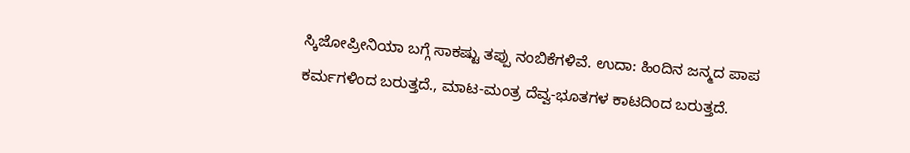ಸ್ಕಿಜೋಪ್ರೀನಿಯಾ ಬಗ್ಗೆ ಸಾಕಷ್ಟು ತಪ್ಪು ನಂಬಿಕೆಗಳಿವೆ. ಉದಾ: ಹಿಂದಿನ ಜನ್ಮದ ಪಾಪ ಕರ್ಮಗಳಿಂದ ಬರುತ್ತದೆ., ಮಾಟ-ಮಂತ್ರ ದೆವ್ವ-ಭೂತಗಳ ಕಾಟದಿಂದ ಬರುತ್ತದೆ.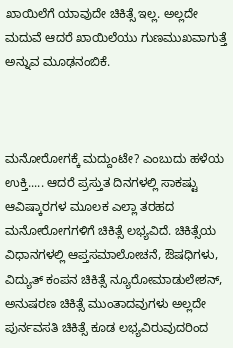ಖಾಯಿಲೆಗೆ ಯಾವುದೇ ಚಿಕಿತ್ಸೆ ಇಲ್ಲ. ಅಲ್ಲದೇ ಮದುವೆ ಆದರೆ ಖಾಯಿಲೆಯು ಗುಣಮುಖವಾಗುತ್ತೆ ಅನ್ನುವ ಮೂಢನಂಬಿಕೆ.



ಮನೋರೋಗಕ್ಕೆ ಮದ್ದುಂಟೇ? ಎಂಬುದು ಹಳೆಯ ಉಕ್ತಿ..... ಆದರೆ ಪ್ರಸ್ತುತ ದಿನಗಳಲ್ಲಿ ಸಾಕಷ್ಟು ಆವಿಷ್ಕಾರಗಳ ಮೂಲಕ ಎಲ್ಲಾ ತರಹದ ಮನೋರೋಗಗಳಿಗೆ ಚಿಕಿತ್ಸೆ ಲಭ್ಯವಿದೆ. ಚಿಕಿತ್ಸೆಯ ವಿಧಾನಗಳಲ್ಲಿ ಆಪ್ತಸಮಾಲೋಚನೆ, ಔಷಧಿಗಳು, ವಿದ್ಯುತ್ ಕಂಪನ ಚಿಕಿತ್ಸೆ ನ್ಯೂರೋಮಾಡುಲೇಶನ್, ಅನುಷರಣ ಚಿಕಿತ್ಸೆ ಮುಂತಾದವುಗಳು ಅಲ್ಲದೇ ಪುರ್ನವಸತಿ ಚಿಕಿತ್ಸೆ ಕೂಡ ಲಭ್ಯವಿರುವುದರಿಂದ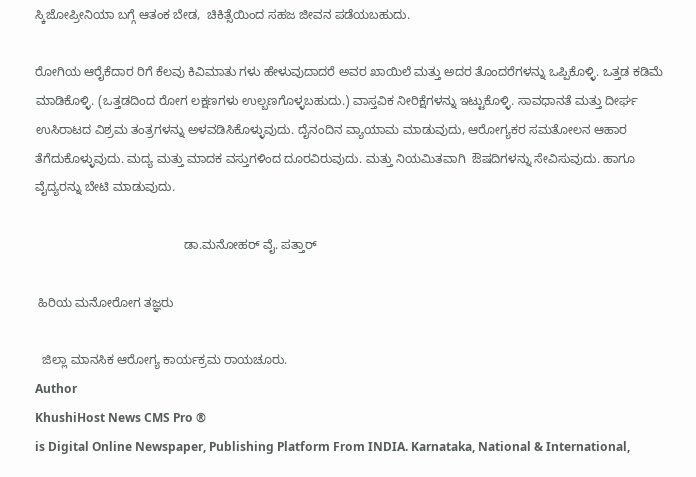ಸ್ಕಿಜೋಪ್ರೀನಿಯಾ ಬಗ್ಗೆ ಆತಂಕ ಬೇಡ,  ಚಿಕಿತ್ಸೆಯಿಂದ ಸಹಜ ಜೀವನ ಪಡೆಯಬಹುದು.

ರೋಗಿಯ ಆರೈಕೆದಾರ ರಿಗೆ ಕೆಲವು ಕಿವಿಮಾತು ಗಳು ಹೇಳುವುದಾದರೆ ಅವರ ಖಾಯಿಲೆ ಮತ್ತು ಅದರ ತೊಂದರೆಗಳನ್ನು ಒಪ್ಪಿಕೊಳ್ಳಿ. ಒತ್ತಡ ಕಡಿಮೆ ಮಾಡಿಕೊಳ್ಳಿ. (ಒತ್ತಡದಿಂದ ರೋಗ ಲಕ್ಷಣಗಳು ಉಲ್ಬಣಗೊಳ್ಳಬಹುದು.) ವಾಸ್ತವಿಕ ನೀರಿಕ್ಷೆಗಳನ್ನು ಇಟ್ಟುಕೊಳ್ಳಿ. ಸಾವಧಾನತೆ ಮತ್ತು ದೀರ್ಘ ಉಸಿರಾಟದ ವಿಶ್ರಮ ತಂತ್ರಗಳನ್ನು ಅಳವಡಿಸಿಕೊಳ್ಳುವುದು. ದೈನಂದಿನ ವ್ಯಾಯಾಮ ಮಾಡುವುದು, ಆರೋಗ್ಯಕರ ಸಮತೋಲನ ಆಹಾರ ತೆಗೆದುಕೊಳ್ಳುವುದು. ಮದ್ಯ ಮತ್ತು ಮಾದಕ ವಸ್ತುಗಳಿಂದ ದೂರವಿರುವುದು. ಮತ್ತು ನಿಯಮಿತವಾಗಿ  ಔಷದಿಗಳನ್ನು ಸೇವಿಸುವುದು. ಹಾಗೂ ವೈದ್ಯರನ್ನು ಬೇಟಿ ಮಾಡುವುದು.

                                           ಡಾ.ಮನೋಹರ್ ವೈ. ಪತ್ತಾರ್

 ಹಿರಿಯ ಮನೋರೋಗ ತಜ್ಞರು

  ಜಿಲ್ಲಾ ಮಾನಸಿಕ ಆರೋಗ್ಯ ಕಾರ್ಯಕ್ರಮ ರಾಯಚೂರು.
Author
KhushiHost News CMS Pro ®
is Digital Online Newspaper, Publishing Platform From INDIA. Karnataka, National & International,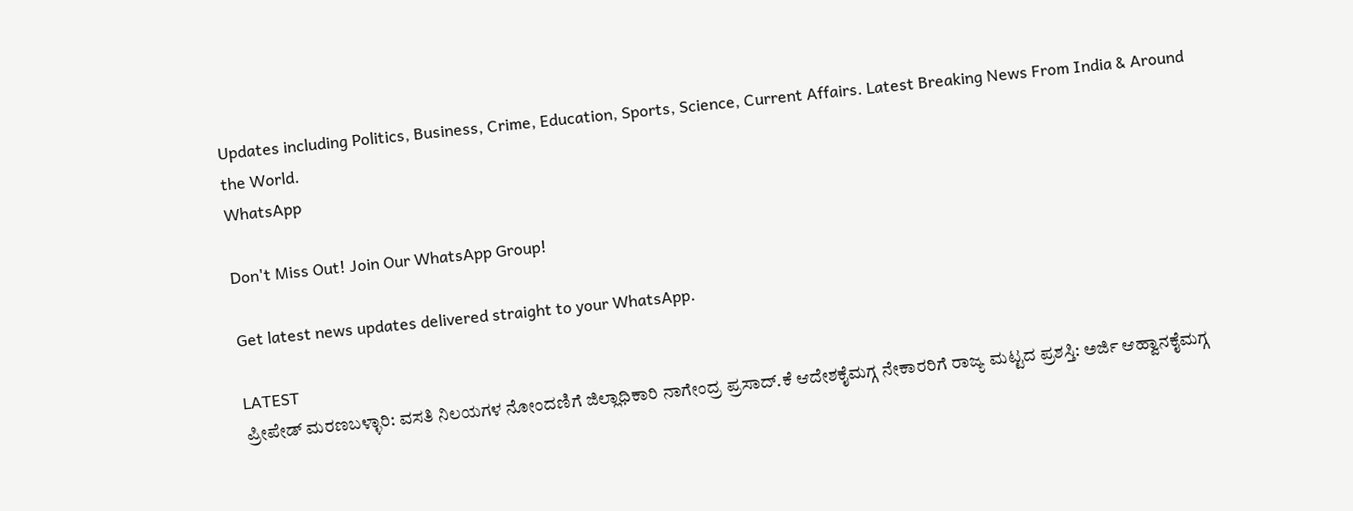Updates including Politics, Business, Crime, Education, Sports, Science, Current Affairs. Latest Breaking News From India & Around the World.
WhatsApp

Don't Miss Out! Join Our WhatsApp Group!

Get latest news updates delivered straight to your WhatsApp.

LATEST
ಪ್ರೀಪೇಡ್ ಮರಣಬಳ್ಳಾರಿ: ವಸತಿ ನಿಲಯಗಳ ನೋಂದಣಿಗೆ ಜಿಲ್ಲಾಧಿಕಾರಿ ನಾಗೇಂದ್ರ ಪ್ರಸಾದ್.ಕೆ ಆದೇಶಕೈಮಗ್ಗ ನೇಕಾರರಿಗೆ ರಾಜ್ಯ ಮಟ್ಟದ ಪ್ರಶಸ್ತಿ: ಅರ್ಜಿ ಆಹ್ವಾನಕೈಮಗ್ಗ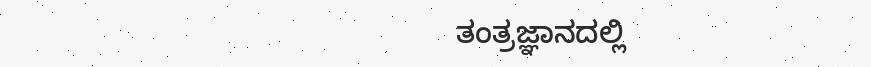ತಂತ್ರಜ್ಞಾನದಲ್ಲಿ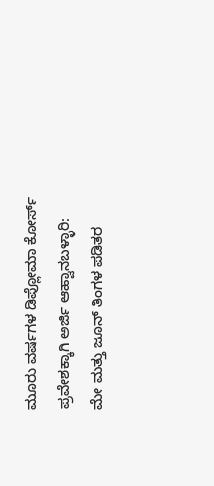ಮೂರು ವರ್ಷಗಳ ಡಿಪ್ಲೋಮಾ ಕೋರ್ಸ್ ಪ್ರವೇಶಕ್ಕಾಗಿ ಅರ್ಜಿ ಆಹ್ವಾನಬಳ್ಳಾರಿ: ಮೇ ಮತ್ತು ಜೂನ್ ತಿಂಗಳ ಪಡಿತರ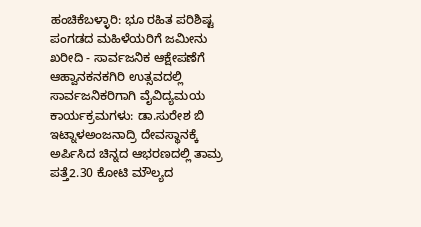ಹಂಚಿಕೆಬಳ್ಳಾರಿ: ಭೂ ರಹಿತ ಪರಿಶಿಷ್ಟ ಪಂಗಡದ ಮಹಿಳೆಯರಿಗೆ ಜಮೀನು ಖರೀದಿ - ಸಾರ್ವಜನಿಕ ಆಕ್ಷೇಪಣೆಗೆ ಆಹ್ವಾನಕನಕಗಿರಿ ಉತ್ಸವದಲ್ಲಿ ಸಾರ್ವಜನಿಕರಿಗಾಗಿ ವೈವಿದ್ಯಮಯ ಕಾರ್ಯಕ್ರಮಗಳು: ಡಾ.ಸುರೇಶ ಬಿ ಇಟ್ನಾಳಅಂಜನಾದ್ರಿ ದೇವಸ್ಥಾನಕ್ಕೆ ಅರ್ಪಿಸಿದ ಚಿನ್ನದ ಆಭರಣದಲ್ಲಿ ತಾಮ್ರ ಪತ್ತೆ2.30 ಕೋಟಿ ಮೌಲ್ಯದ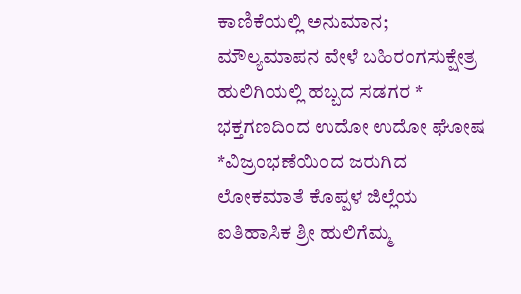ಕಾಣಿಕೆಯಲ್ಲಿ ಅನುಮಾನ; ಮೌಲ್ಯಮಾಪನ ವೇಳೆ ಬಹಿರಂಗಸುಕ್ಷೇತ್ರ ಹುಲಿಗಿಯಲ್ಲಿ ಹಬ್ಬದ ಸಡಗರ * ಭಕ್ತಗಣದಿಂದ ಉದೋ ಉದೋ ಘೋಷ *ವಿಜ್ರಂಭಣೆಯಿಂದ ಜರುಗಿದ ಲೋಕಮಾತೆ ಕೊಪ್ಪಳ ಜಿಲ್ಲೆಯ ಐತಿಹಾಸಿಕ ಶ್ರೀ ಹುಲಿಗೆಮ್ಮ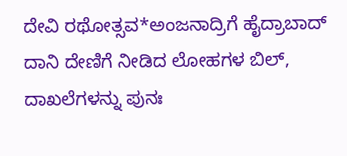ದೇವಿ ರಥೋತ್ಸವ*ಅಂಜನಾದ್ರಿಗೆ ಹೈದ್ರಾಬಾದ್ ದಾನಿ ದೇಣಿಗೆ ನೀಡಿದ ಲೋಹಗಳ ಬಿಲ್, ದಾಖಲೆಗಳನ್ನು ಪುನಃ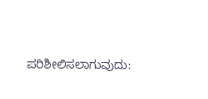ಪರಿಶೀಲಿಸಲಾಗುವುದು: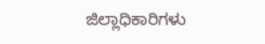ಜಿಲ್ಲಾಧಿಕಾರಿಗಳು